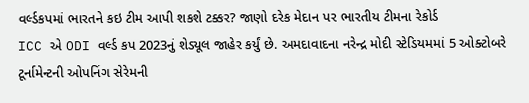વર્લ્ડકપમાં ભારતને કઇ ટીમ આપી શકશે ટક્કર? જાણો દરેક મેદાન પર ભારતીય ટીમના રેકોર્ડ
ICC એ ODI વર્લ્ડ કપ 2023નું શેડ્યૂલ જાહેર કર્યું છે. અમદાવાદના નરેન્દ્ર મોદી સ્ટેડિયમમાં 5 ઓક્ટોબરે ટૂર્નામેન્ટની ઓપનિંગ સેરેમની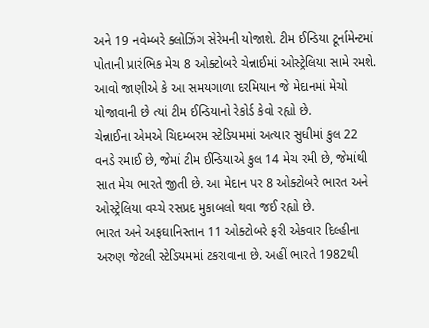અને 19 નવેમ્બરે ક્લોઝિંગ સેરેમની યોજાશે. ટીમ ઈન્ડિયા ટૂર્નામેન્ટમાં પોતાની પ્રારંભિક મેચ 8 ઓક્ટોબરે ચેન્નાઈમાં ઓસ્ટ્રેલિયા સામે રમશે. આવો જાણીએ કે આ સમયગાળા દરમિયાન જે મેદાનમાં મેચો યોજાવાની છે ત્યાં ટીમ ઈન્ડિયાનો રેકોર્ડ કેવો રહ્યો છે.
ચેન્નાઈના એમએ ચિદમ્બરમ સ્ટેડિયમમાં અત્યાર સુધીમાં કુલ 22 વનડે રમાઈ છે, જેમાં ટીમ ઈન્ડિયાએ કુલ 14 મેચ રમી છે, જેમાંથી સાત મેચ ભારતે જીતી છે. આ મેદાન પર 8 ઓક્ટોબરે ભારત અને ઓસ્ટ્રેલિયા વચ્ચે રસપ્રદ મુકાબલો થવા જઈ રહ્યો છે.
ભારત અને અફઘાનિસ્તાન 11 ઓક્ટોબરે ફરી એકવાર દિલ્હીના અરુણ જેટલી સ્ટેડિયમમાં ટકરાવાના છે. અહીં ભારતે 1982થી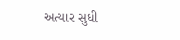અત્યાર સુધી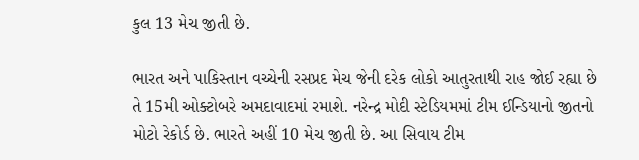કુલ 13 મેચ જીતી છે.

ભારત અને પાકિસ્તાન વચ્ચેની રસપ્રદ મેચ જેની દરેક લોકો આતુરતાથી રાહ જોઈ રહ્યા છે તે 15મી ઓક્ટોબરે અમદાવાદમાં રમાશે. નરેન્દ્ર મોદી સ્ટેડિયમમાં ટીમ ઈન્ડિયાનો જીતનો મોટો રેકોર્ડ છે. ભારતે અહીં 10 મેચ જીતી છે. આ સિવાય ટીમ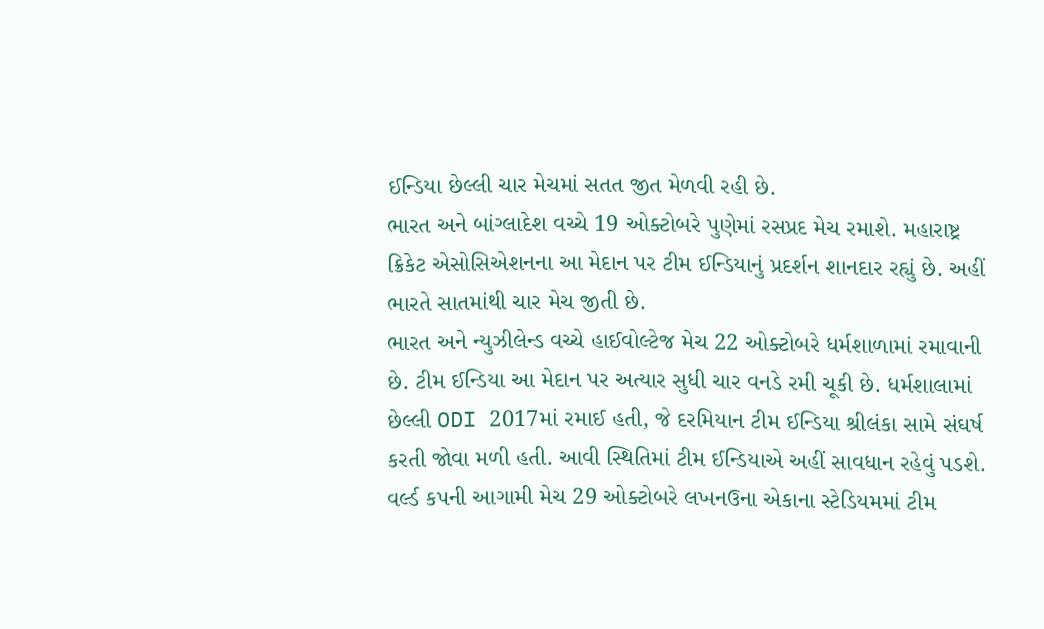ઈન્ડિયા છેલ્લી ચાર મેચમાં સતત જીત મેળવી રહી છે.
ભારત અને બાંગ્લાદેશ વચ્ચે 19 ઓક્ટોબરે પુણેમાં રસપ્રદ મેચ રમાશે. મહારાષ્ટ્ર ક્રિકેટ એસોસિએશનના આ મેદાન પર ટીમ ઈન્ડિયાનું પ્રદર્શન શાનદાર રહ્યું છે. અહીં ભારતે સાતમાંથી ચાર મેચ જીતી છે.
ભારત અને ન્યુઝીલેન્ડ વચ્ચે હાઈવોલ્ટેજ મેચ 22 ઓક્ટોબરે ધર્મશાળામાં રમાવાની છે. ટીમ ઈન્ડિયા આ મેદાન પર અત્યાર સુધી ચાર વનડે રમી ચૂકી છે. ધર્મશાલામાં છેલ્લી ODI 2017માં રમાઈ હતી, જે દરમિયાન ટીમ ઈન્ડિયા શ્રીલંકા સામે સંઘર્ષ કરતી જોવા મળી હતી. આવી સ્થિતિમાં ટીમ ઈન્ડિયાએ અહીં સાવધાન રહેવું પડશે.
વર્લ્ડ કપની આગામી મેચ 29 ઓક્ટોબરે લખનઉના એકાના સ્ટેડિયમમાં ટીમ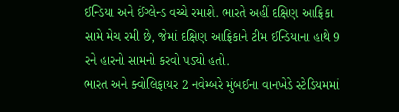ઈન્ડિયા અને ઈંગ્લેન્ડ વચ્ચે રમાશે. ભારતે અહીં દક્ષિણ આફ્રિકા સામે મેચ રમી છે, જેમાં દક્ષિણ આફ્રિકાને ટીમ ઈન્ડિયાના હાથે 9 રને હારનો સામનો કરવો પડ્યો હતો.
ભારત અને ક્વોલિફાયર 2 નવેમ્બરે મુંબઈના વાનખેડે સ્ટેડિયમમાં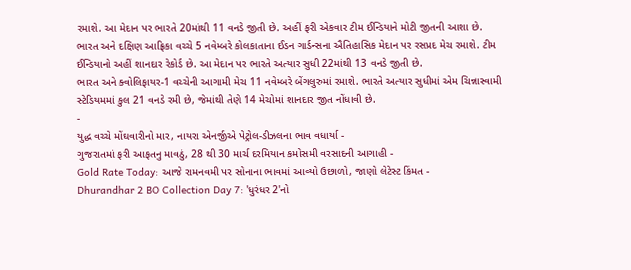રમાશે. આ મેદાન પર ભારતે 20માંથી 11 વનડે જીતી છે. અહીં ફરી એકવાર ટીમ ઈન્ડિયાને મોટી જીતની આશા છે.
ભારત અને દક્ષિણ આફ્રિકા વચ્ચે 5 નવેમ્બરે કોલકાતાના ઈડન ગાર્ડન્સના ઐતિહાસિક મેદાન પર રસપ્રદ મેચ રમાશે. ટીમ ઈન્ડિયાનો અહીં શાનદાર રેકોર્ડ છે. આ મેદાન પર ભારતે અત્યાર સુધી 22માંથી 13 વનડે જીતી છે.
ભારત અને ક્વોલિફાયર-1 વચ્ચેની આગામી મેચ 11 નવેમ્બરે બેંગલુરુમાં રમાશે. ભારતે અત્યાર સુધીમાં એમ ચિન્નાસ્વામી સ્ટેડિયમમાં કુલ 21 વનડે રમી છે, જેમાંથી તેણે 14 મેચોમાં શાનદાર જીત નોંધાવી છે.
-
યુદ્ધ વચ્ચે મોંઘવારીનો માર, નાયરા એનર્જીએ પેટ્રોલ-ડીઝલના ભાવ વધાર્યા -
ગુજરાતમાં ફરી આફતનુ માવઠું, 28 થી 30 માર્ચ દરમિયાન કમોસમી વરસાદની આગાહી -
Gold Rate Today: આજે રામનવમી પર સોનાના ભાવમાં આવ્યો ઉછાળો, જાણો લેટેસ્ટ કિંમત -
Dhurandhar 2 BO Collection Day 7: 'ધુરંધર 2'નો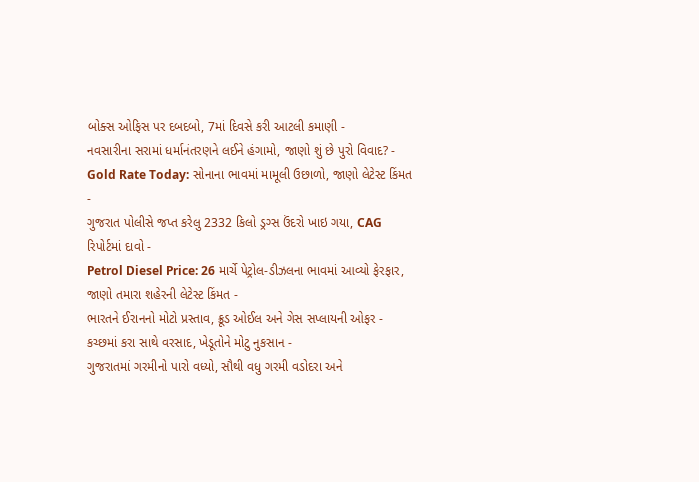બોક્સ ઓફિસ પર દબદબો, 7માં દિવસે કરી આટલી કમાણી -
નવસારીના સરામાં ધર્માનંતરણને લઈને હંગામો, જાણો શું છે પુરો વિવાદ? -
Gold Rate Today: સોનાના ભાવમાં મામૂલી ઉછાળો, જાણો લેટેસ્ટ કિંમત -
ગુજરાત પોલીસે જપ્ત કરેલુ 2332 કિલો ડ્રગ્સ ઉંદરો ખાઇ ગયા, CAG રિપોર્ટમાં દાવો -
Petrol Diesel Price: 26 માર્ચે પેટ્રોલ-ડીઝલના ભાવમાં આવ્યો ફેરફાર, જાણો તમારા શહેરની લેટેસ્ટ કિંમત -
ભારતને ઈરાનનો મોટો પ્રસ્તાવ, ક્રૂડ ઓઈલ અને ગેસ સપ્લાયની ઓફર -
કચ્છમાં કરા સાથે વરસાદ, ખેડૂતોને મોટુ નુકસાન -
ગુજરાતમાં ગરમીનો પારો વધ્યો, સૌથી વધુ ગરમી વડોદરા અને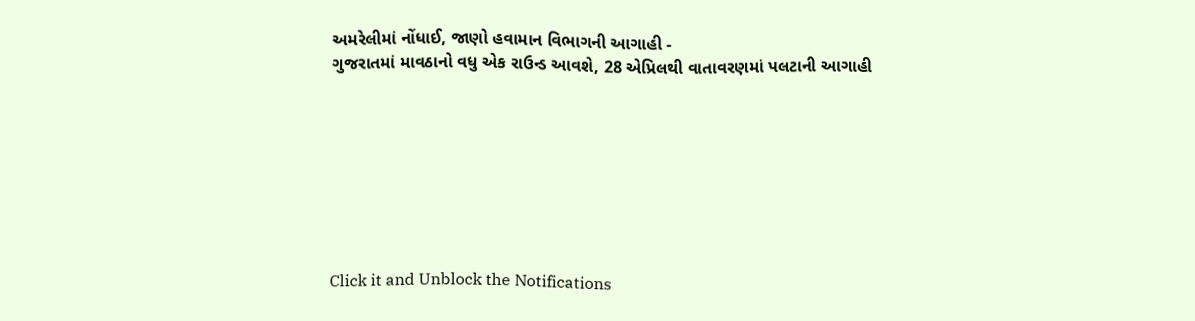અમરેલીમાં નોંધાઈ, જાણો હવામાન વિભાગની આગાહી -
ગુજરાતમાં માવઠાનો વધુ એક રાઉન્ડ આવશે, 28 એપ્રિલથી વાતાવરણમાં પલટાની આગાહી








Click it and Unblock the Notifications